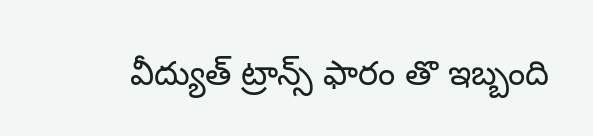వీద్యుత్ ట్రాన్స్ ఫారం తొ ఇబ్బంది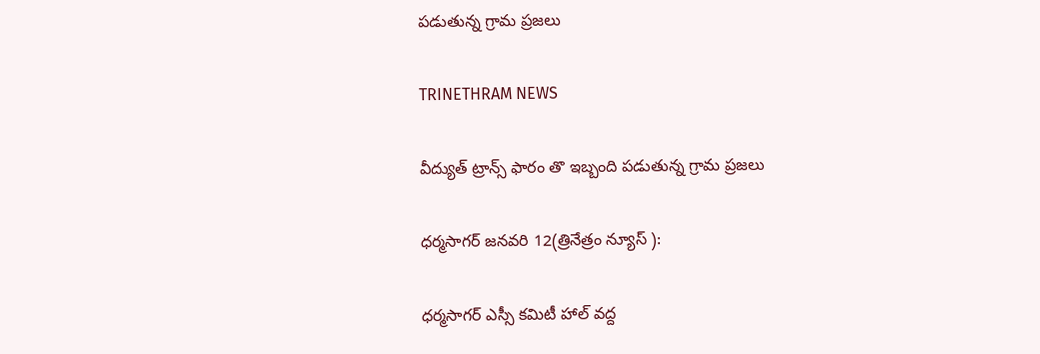పడుతున్న గ్రామ ప్రజలు

TRINETHRAM NEWS

వీద్యుత్ ట్రాన్స్ ఫారం తొ ఇబ్బంది పడుతున్న గ్రామ ప్రజలు

ధర్మసాగర్ జనవరి 12(త్రినేత్రం న్యూస్ ):

ధర్మసాగర్ ఎస్సీ కమిటీ హాల్ వద్ద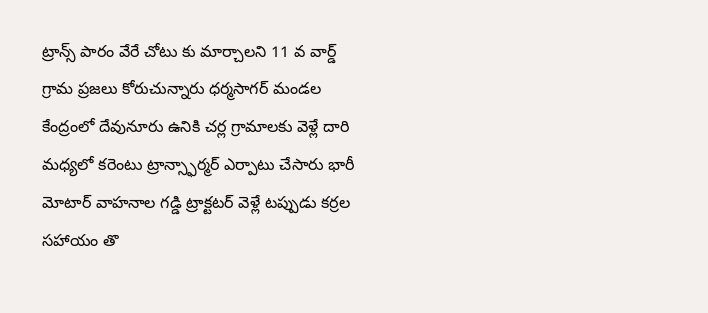ట్రాన్స్ పారం వేరే చోటు కు మార్చాలని 11 వ వార్డ్ గ్రామ ప్రజలు కోరుచున్నారు ధర్మసాగర్ మండల కేంద్రంలో దేవునూరు ఉనికి చర్ల గ్రామాలకు వెళ్లే దారి మధ్యలో కరెంటు ట్రాన్స్ఫార్మర్ ఎర్పాటు చేసారు భారీ మోటార్ వాహనాల గడ్డి ట్రాక్టటర్ వెళ్లే టప్పుడు కర్రల సహాయం తొ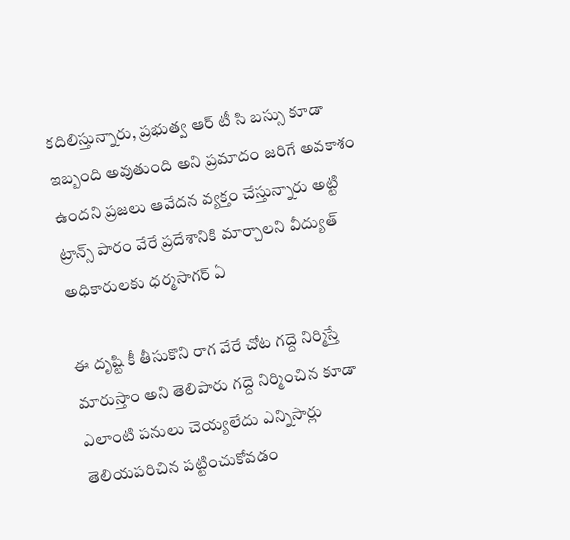కదిలిస్తున్నారు, ప్రభుత్వ ఆర్ టీ సి బస్సు కూడా ఇబ్బంది అవుతుంది అని ప్రమాదం జరిగే అవకాశం ఉందని ప్రజలు ఆవేదన వ్యక్తం చేస్తున్నారు అట్టి ట్రాన్స్ పారం వేరే ప్రదేశానికి మార్చాలని వీద్యుత్ అధికారులకు ధర్మసాగర్ ఏ

ఈ దృష్టి కీ తీసుకొని రాగ వేరే చోట గద్దె నిర్మిస్తే మారుస్తాం అని తెలిపారు గద్దె నిర్మించిన కూడా ఎలాంటి పనులు చెయ్యలేదు ఎన్నిసార్లు తెలియపరిచిన పట్టించుకోవడం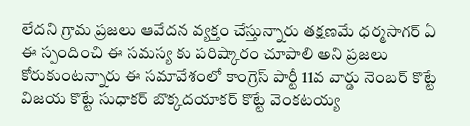లేదని గ్రామ ప్రజలు ఆవేదన వ్యక్తం చేస్తున్నారు తక్షణమే ధర్మసాగర్ ఏ ఈ స్పందించి ఈ సమస్య కు పరిష్కారం చూపాలి అని ప్రజలు కోరుకుంటన్నారు ఈ సమావేశంలో కాంగ్రెస్ పార్టీ 11వ వార్డు నెంబర్ కొట్టే విజయ కొట్టే సుధాకర్ బొక్కదయాకర్ కొట్టే వెంకటయ్య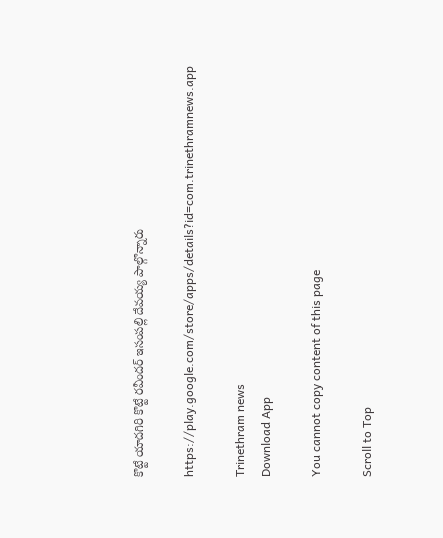కొట్టే యాదగిరి కొట్టే రవీందర్ ఇసంపల్లి దేవయ్య పాల్గొన్నారు

https://play.google.com/store/apps/details?id=com.trinethramnews.app

Trinethram news
Download App

You cannot copy content of this page

Scroll to Top